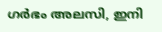ഗർഭം അലസി, ഇനി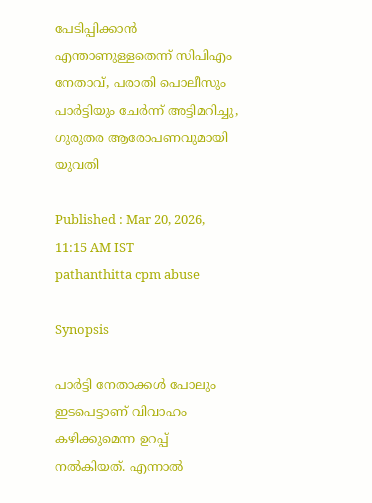പേടിപ്പിക്കാൻ എന്താണുള്ളതെന്ന് സിപിഎം നേതാവ്, പരാതി പൊലീസും പാർട്ടിയും ചേർന്ന് അട്ടിമറിച്ചു, ഗുരുതര ആരോപണവുമായി യുവതി

Published : Mar 20, 2026, 11:15 AM IST
pathanthitta cpm abuse

Synopsis

പാർട്ടി നേതാക്കൾ പോലും ഇടപെട്ടാണ് വിവാഹം കഴിക്കുമെന്ന ഉറപ്പ് നൽകിയത്. എന്നാൽ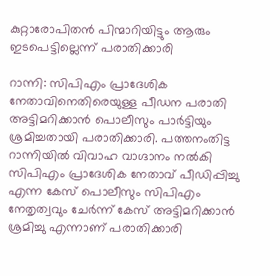കുറ്റാരോപിതൻ പിന്മാറിയിട്ടും ആരും ഇടപെട്ടില്ലെന്ന് പരാതിക്കാരി

റാന്നി: സിപിഎം പ്രാദേശിക നേതാവിനെതിരെയുള്ള പീഡന പരാതി അട്ടിമറിക്കാൻ പൊലീസും പാർട്ടിയും ശ്രമിച്ചതായി പരാതിക്കാരി. പത്തനംതിട്ട റാന്നിയിൽ വിവാഹ വാഗ്ദാനം നൽകി സിപിഎം പ്രാദേശിക നേതാവ് പീഡിപ്പിച്ചു എന്ന കേസ് പൊലീസും സിപിഎം നേതൃത്വവും ചേർന്ന് കേസ് അട്ടിമറിക്കാൻ ശ്രമിച്ചു എന്നാണ് പരാതിക്കാരി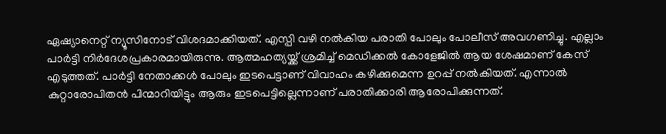ഏഷ്യാനെറ്റ് ന്യൂസിനോട് വിശദമാക്കിയത്. എസ്പി വഴി നൽകിയ പരാതി പോലും പോലീസ് അവഗണിച്ചു. എല്ലാം പാർട്ടി നിർദേശപ്രകാരമായിരുന്നു. ആത്മഹത്യയ്ക്ക് ശ്രമിച്ച് മെഡിക്കൽ കോളേജിൽ ആയ ശേഷമാണ് കേസ് എടുത്തത്. പാർട്ടി നേതാക്കൾ പോലും ഇടപെട്ടാണ് വിവാഹം കഴിക്കുമെന്ന ഉറപ്പ് നൽകിയത്. എന്നാൽ കുറ്റാരോപിതൻ പിന്മാറിയിട്ടും ആരും ഇടപെട്ടില്ലെന്നാണ് പരാതിക്കാരി ആരോപിക്കുന്നത്.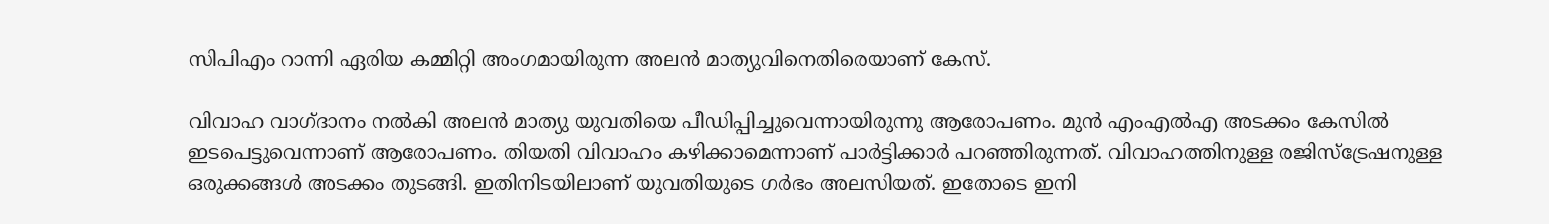സിപിഎം റാന്നി ഏരിയ കമ്മിറ്റി അംഗമായിരുന്ന അലൻ മാത്യുവിനെതിരെയാണ് കേസ്.

വിവാഹ വാഗ്ദാനം നൽകി അലൻ മാത്യു യുവതിയെ പീഡിപ്പിച്ചുവെന്നായിരുന്നു ആരോപണം. മുൻ എംഎൽഎ അടക്കം കേസിൽ ഇടപെട്ടുവെന്നാണ് ആരോപണം. തിയതി വിവാഹം കഴിക്കാമെന്നാണ് പാർട്ടിക്കാർ പറഞ്ഞിരുന്നത്. വിവാഹത്തിനുള്ള രജിസ്ട്രേഷനുള്ള ഒരുക്കങ്ങൾ അടക്കം തുടങ്ങി. ഇതിനിടയിലാണ് യുവതിയുടെ ഗർഭം അലസിയത്. ഇതോടെ ഇനി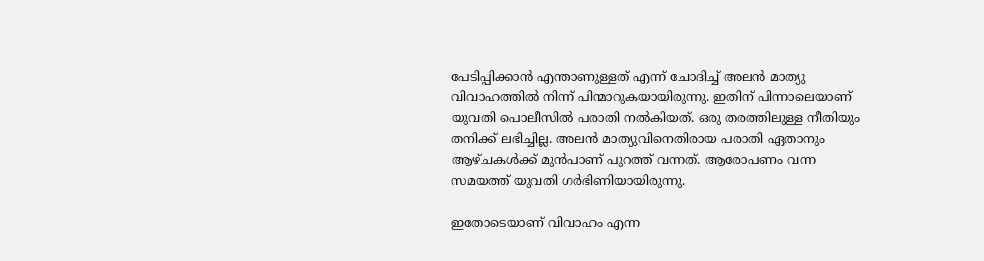പേടിപ്പിക്കാൻ എന്താണുള്ളത് എന്ന് ചോദിച്ച് അലൻ മാത്യു വിവാഹത്തിൽ നിന്ന് പിന്മാറുകയായിരുന്നു. ഇതിന് പിന്നാലെയാണ് യുവതി പൊലീസിൽ പരാതി നൽകിയത്. ഒരു തരത്തിലുള്ള നീതിയും തനിക്ക് ലഭിച്ചില്ല. അലൻ മാത്യുവിനെതിരായ പരാതി ഏതാനും ആഴ്ചകൾക്ക് മുൻപാണ് പുറത്ത് വന്നത്. ആരോപണം വന്ന സമയത്ത് യുവതി ഗർഭിണിയായിരുന്നു.

ഇതോടെയാണ് വിവാഹം എന്ന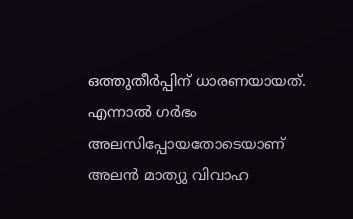ഒത്തുതീർപ്പിന് ധാരണയായത്. എന്നാൽ ഗർഭം അലസിപ്പോയതോടെയാണ് അലൻ മാത്യു വിവാഹ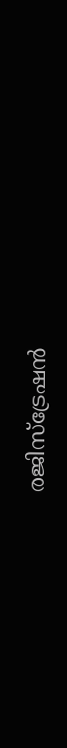രജിസ്ട്രേഷൻ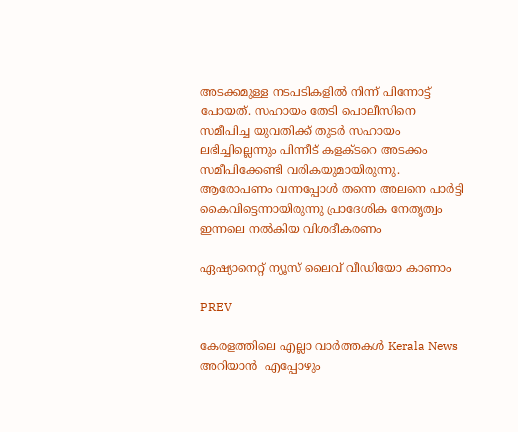അടക്കമുള്ള നടപടികളിൽ നിന്ന് പിന്നോട്ട് പോയത്. സഹായം തേടി പൊലീസിനെ സമീപിച്ച യുവതിക്ക് തുടർ സഹായം ലഭിച്ചില്ലെന്നും പിന്നീട് കളക്ടറെ അടക്കം സമീപിക്കേണ്ടി വരികയുമായിരുന്നു. ആരോപണം വന്നപ്പോൾ തന്നെ അലനെ പാർട്ടി കൈവിട്ടെന്നായിരുന്നു പ്രാദേശിക നേതൃത്വം ഇന്നലെ നൽകിയ വിശദീകരണം

ഏഷ്യാനെറ്റ് ന്യൂസ് ലൈവ് വീഡിയോ കാണാം

PREV

കേരളത്തിലെ എല്ലാ വാർത്തകൾ Kerala News അറിയാൻ  എപ്പോഴും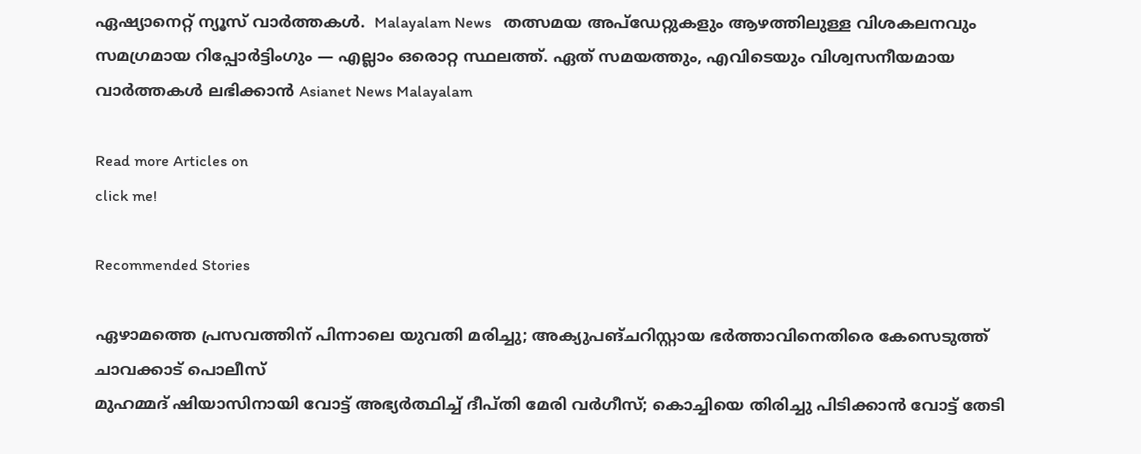ഏഷ്യാനെറ്റ് ന്യൂസ് വാർത്തകൾ.  Malayalam News   തത്സമയ അപ്‌ഡേറ്റുകളും ആഴത്തിലുള്ള വിശകലനവും സമഗ്രമായ റിപ്പോർട്ടിംഗും — എല്ലാം ഒരൊറ്റ സ്ഥലത്ത്. ഏത് സമയത്തും, എവിടെയും വിശ്വസനീയമായ വാർത്തകൾ ലഭിക്കാൻ Asianet News Malayalam

Read more Articles on
click me!

Recommended Stories

ഏഴാമത്തെ പ്രസവത്തിന് പിന്നാലെ യുവതി മരിച്ചു; അക്യുപങ്ചറിസ്റ്റായ ഭർത്താവിനെതിരെ കേസെടുത്ത് ചാവക്കാട് പൊലീസ്
മുഹമ്മദ് ഷിയാസിനായി വോട്ട് അഭ്യർത്ഥിച്ച് ദീപ്തി മേരി വർഗീസ്; കൊച്ചിയെ തിരിച്ചു പിടിക്കാൻ വോട്ട് തേടി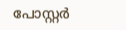പോസ്റ്റർ